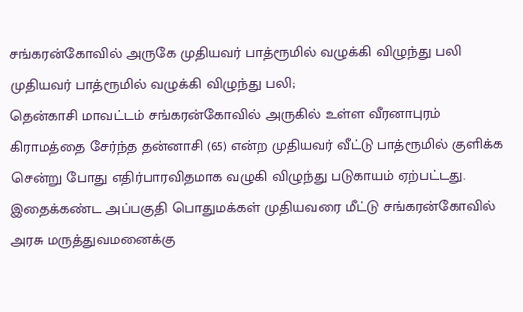சங்கரன்கோவில் அருகே முதியவர் பாத்ரூமில் வழுக்கி விழுந்து பலி
முதியவர் பாத்ரூமில் வழுக்கி விழுந்து பலி;
தென்காசி மாவட்டம் சங்கரன்கோவில் அருகில் உள்ள வீரனாபுரம் கிராமத்தை சேர்ந்த தன்னாசி (65) என்ற முதியவர் வீட்டு பாத்ரூமில் குளிக்க சென்று போது எதிர்பாரவிதமாக வழுகி விழுந்து படுகாயம் ஏற்பட்டது. இதைக்கண்ட அப்பகுதி பொதுமக்கள் முதியவரை மீட்டு சங்கரன்கோவில் அரசு மருத்துவமனைக்கு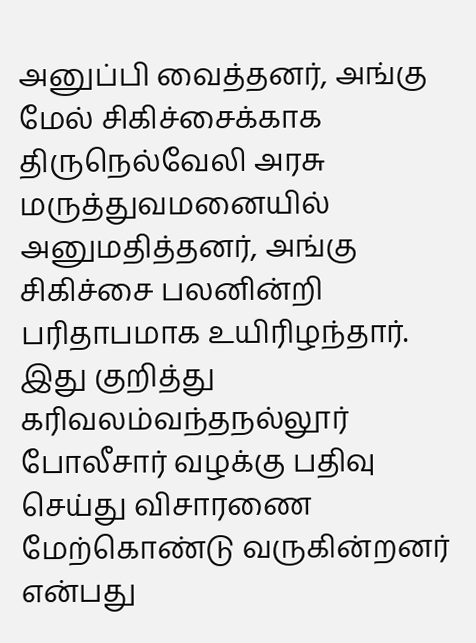அனுப்பி வைத்தனர், அங்கு மேல் சிகிச்சைக்காக திருநெல்வேலி அரசு மருத்துவமனையில் அனுமதித்தனர், அங்கு சிகிச்சை பலனின்றி பரிதாபமாக உயிரிழந்தார். இது குறித்து கரிவலம்வந்தநல்லூர் போலீசார் வழக்கு பதிவு செய்து விசாரணை மேற்கொண்டு வருகின்றனர் என்பது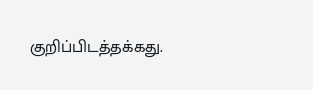குறிப்பிடத்தக்கது.